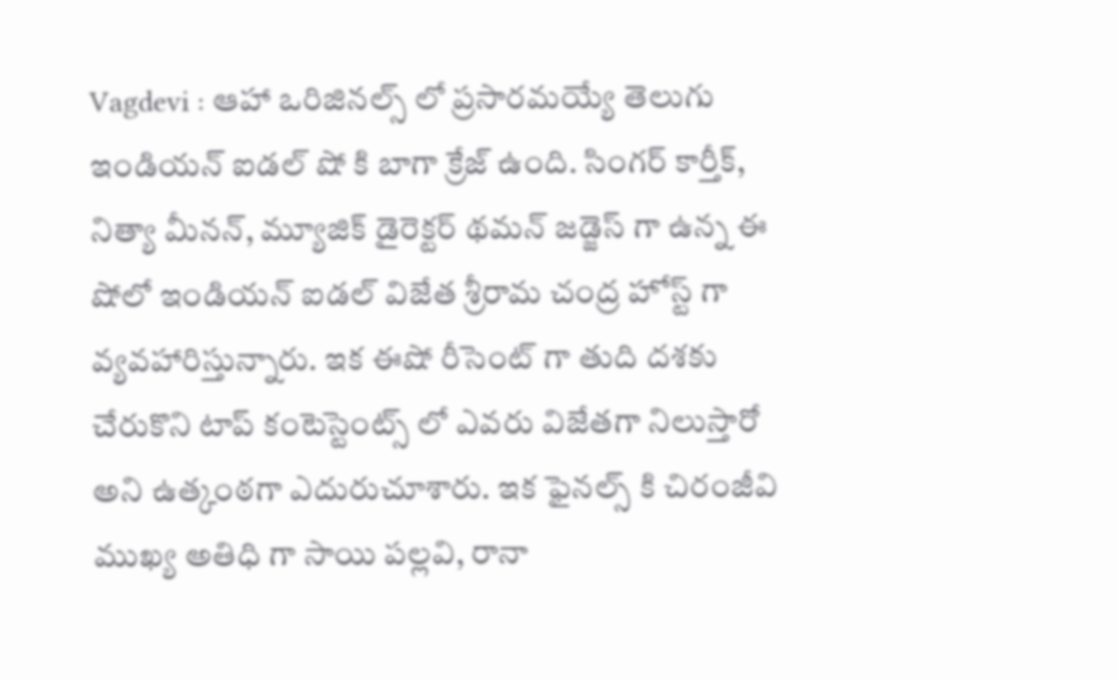Vagdevi : ఆహా ఒరిజినల్స్ లో ప్రసారమయ్యే తెలుగు ఇండియన్ ఐడల్ షో కి బాగా క్రేజ్ ఉంది. సింగర్ కార్తీక్, నిత్యా మీనన్, మ్యూజిక్ డైరెక్టర్ థమన్ జడ్జెస్ గా ఉన్న ఈ షోలో ఇండియన్ ఐడల్ విజేత శ్రీరామ చంద్ర హోస్ట్ గా వ్యవహారిస్తున్నారు. ఇక ఈషో రీసెంట్ గా తుది దశకు చేరుకొని టాప్ కంటెస్టెంట్స్ లో ఎవరు విజేతగా నిలుస్తారో అని ఉత్కంఠగా ఎదురుచూశారు. ఇక ఫైనల్స్ కి చిరంజీవి ముఖ్య అతిధి గా సాయి పల్లవి, రానా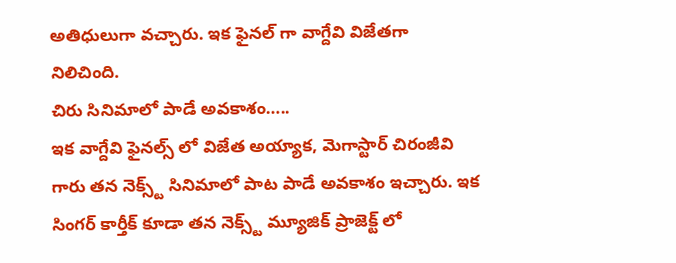అతిధులుగా వచ్చారు. ఇక ఫైనల్ గా వాగ్దేవి విజేతగా నిలిచింది.
చిరు సినిమాలో పాడే అవకాశం…..
ఇక వాగ్దేవి ఫైనల్స్ లో విజేత అయ్యాక, మెగాస్టార్ చిరంజీవి గారు తన నెక్స్ట్ సినిమాలో పాట పాడే అవకాశం ఇచ్చారు. ఇక సింగర్ కార్తీక్ కూడా తన నెక్స్ట్ మ్యూజిక్ ప్రాజెక్ట్ లో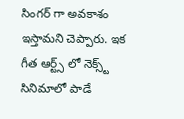సింగర్ గా అవకాశం ఇస్తామని చెప్పారు. ఇక గీత ఆర్ట్స్ లో నెక్స్ట్ సినిమాలో పాడే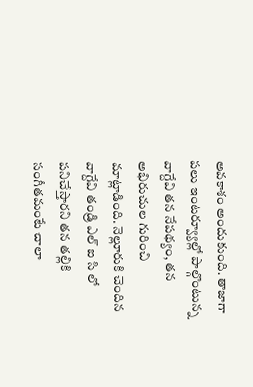అవకాశం అందుకుంది. తాజాగా పలు ఇంటర్వ్యూల్లో పాల్గొంటున్న వాగ్దేవి తన నేపథ్యం, తన అభిరుచుల గురించి మాట్లాడింది. నెల్లూరుకి చెందిన వాగ్దేవి తండ్రి ఎల్ ఐ సి లో పనిచేస్తారని తన తల్లికి సంగీతమంటే చాలా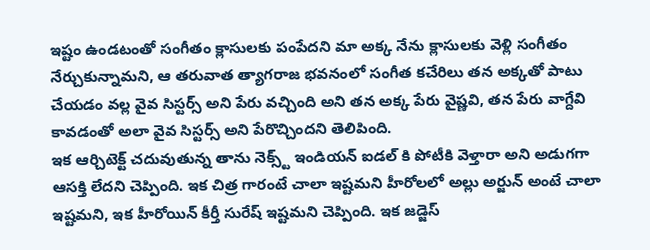ఇష్టం ఉండటంతో సంగీతం క్లాసులకు పంపేదని మా అక్క నేను క్లాసులకు వెళ్లి సంగీతం నేర్చుకున్నామని, ఆ తరువాత త్యాగరాజ భవనంలో సంగీత కచేరిలు తన అక్కతో పాటు చేయడం వల్ల వైవ సిస్టర్స్ అని పేరు వచ్చింది అని తన అక్క పేరు వైష్ణవి, తన పేరు వాగ్దేవి కావడంతో అలా వైవ సిస్టర్స్ అని పేరొచ్చిందని తెలిపింది.
ఇక ఆర్చిటెక్ట్ చదువుతున్న తాను నెక్స్ట్ ఇండియన్ ఐడల్ కి పోటీకి వెళ్తారా అని అడుగగా ఆసక్తి లేదని చెప్పింది. ఇక చిత్ర గారంటే చాలా ఇష్టమని హీరోలలో అల్లు అర్జున్ అంటే చాలా ఇష్టమని, ఇక హీరోయిన్ కీర్తీ సురేష్ ఇష్టమని చెప్పింది. ఇక జడ్జెస్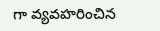గా వ్యవహరించిన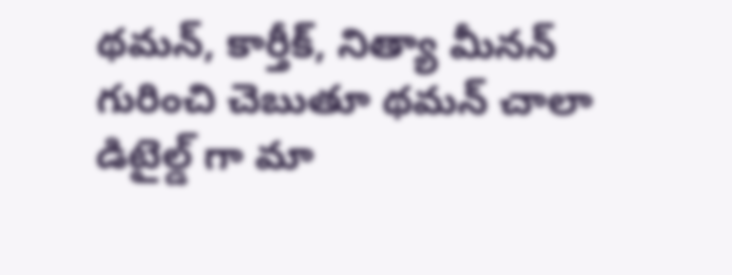థమన్, కార్తీక్, నిత్యా మీనన్ గురించి చెబుతూ థమన్ చాలా డిటైల్డ్ గా మా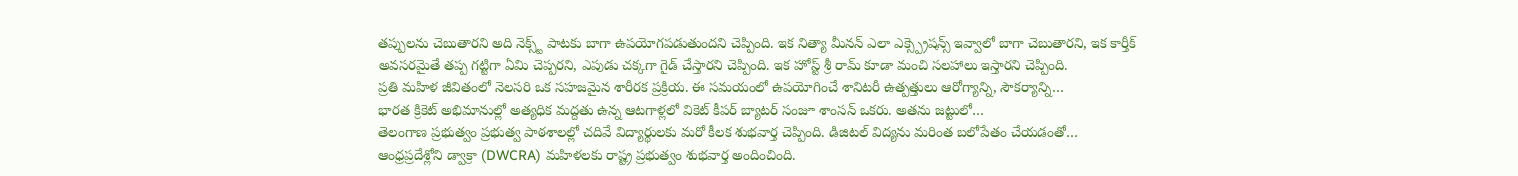తప్పులను చెబుతారని అది నెక్స్ట్ పాటకు బాగా ఉపయోగపడుతుందని చెప్పింది. ఇక నిత్యా మీనన్ ఎలా ఎక్స్ప్రెషన్స్ ఇవ్వాలో బాగా చెబుతారని, ఇక కార్తీక్ అవసరమైతే తప్ప గట్టిగా ఏమి చెప్పరని, ఎపుడు చక్కగా గైడ్ చేస్తారని చెప్పింది. ఇక హోస్ట్ శ్రీ రామ్ కూడా మంచి సలహాలు ఇస్తారని చెప్పింది.
ప్రతి మహిళ జీవితంలో నెలసరి ఒక సహజమైన శారీరక ప్రక్రియ. ఈ సమయంలో ఉపయోగించే శానిటరీ ఉత్పత్తులు ఆరోగ్యాన్ని, సౌకర్యాన్ని…
భారత క్రికెట్ అభిమానుల్లో అత్యధిక మద్దతు ఉన్న ఆటగాళ్లలో వికెట్ కీపర్ బ్యాటర్ సంజూ శాంసన్ ఒకరు. అతను జట్టులో…
తెలంగాణ ప్రభుత్వం ప్రభుత్వ పాఠశాలల్లో చదివే విద్యార్థులకు మరో కీలక శుభవార్త చెప్పింది. డిజిటల్ విద్యను మరింత బలోపేతం చేయడంతో…
ఆంధ్రప్రదేశ్లోని డ్వాక్రా (DWCRA) మహిళలకు రాష్ట్ర ప్రభుత్వం శుభవార్త అందించింది.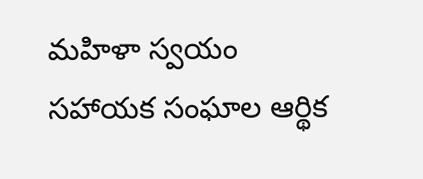మహిళా స్వయం సహాయక సంఘాల ఆర్థిక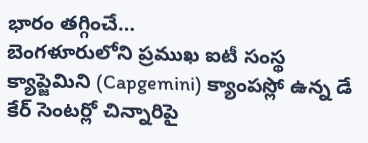భారం తగ్గించే…
బెంగళూరులోని ప్రముఖ ఐటీ సంస్థ క్యాప్జెమిని (Capgemini) క్యాంపస్లో ఉన్న డే కేర్ సెంటర్లో చిన్నారిపై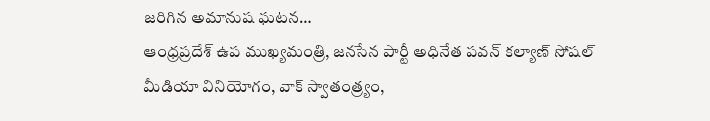జరిగిన అమానుష ఘటన…
ఆంధ్రప్రదేశ్ ఉప ముఖ్యమంత్రి, జనసేన పార్టీ అధినేత పవన్ కల్యాణ్ సోషల్ మీడియా వినియోగం, వాక్ స్వాతంత్ర్యం,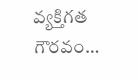వ్యక్తిగత గౌరవం…